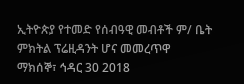ኢትዮጵያ የተመድ የሰብዓዊ መብቶች ም/ ቤት ምክትል ፕሬዚዳንት ሆና መመረጥዋ
ማክሰኞ፣ ኅዳር 30 2018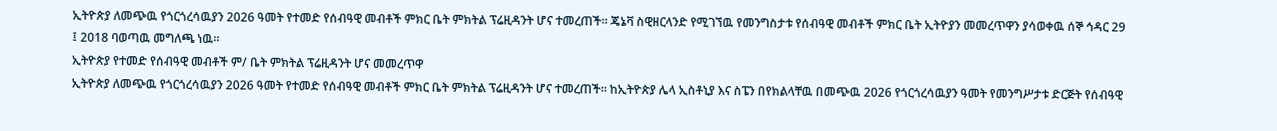ኢትዮጵያ ለመጭዉ የጎርጎረሳዉያን 2026 ዓመት የተመድ የሰብዓዊ መብቶች ምክር ቤት ምክትል ፕሬዚዳንት ሆና ተመረጠች። ጄኔቫ ስዊዘርላንድ የሚገኘዉ የመንግስታቱ የሰብዓዊ መብቶች ምክር ቤት ኢትዮያን መመረጥዋን ያሳወቀዉ ሰኞ ኅዳር 29 ፤ 2018 ባወጣዉ መግለጫ ነዉ።
ኢትዮጵያ የተመድ የሰብዓዊ መብቶች ም/ ቤት ምክትል ፕሬዚዳንት ሆና መመረጥዋ
ኢትዮጵያ ለመጭዉ የጎርጎረሳዉያን 2026 ዓመት የተመድ የሰብዓዊ መብቶች ምክር ቤት ምክትል ፕሬዚዳንት ሆና ተመረጠች። ከኢትዮጵያ ሌላ ኢስቶኒያ እና ስፔን በየክልላቸዉ በመጭዉ 2026 የጎርጎረሳዉያን ዓመት የመንግሥታቱ ድርጅት የሰብዓዊ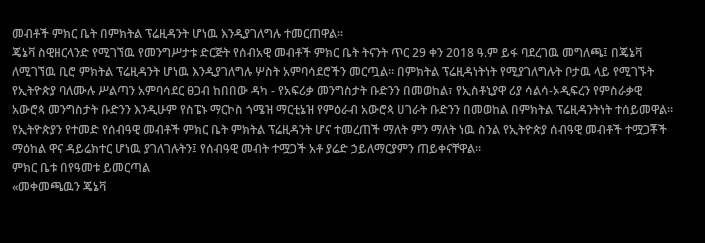መብቶች ምክር ቤት በምክትል ፕሬዚዳንት ሆነዉ እንዲያገለግሉ ተመርጠዋል።
ጄኔቫ ስዊዘርላንድ የሚገኘዉ የመንግሥታቱ ድርጅት የሰብአዊ መብቶች ምክር ቤት ትናንት ጥር 29 ቀን 2018 ዓ.ም ይፋ ባደረገዉ መግለጫ፤ በጄኔቫ ለሚገኘዉ ቢሮ ምክትል ፕሬዚዳንት ሆነዉ እንዲያገለግሉ ሦስት አምባሳደሮችን መርጧል። በምክትል ፕሬዚዳነትነት የሚያገለግሉት ቦታዉ ላይ የሚገኙት የኢትዮጵያ ባለሙሉ ሥልጣን አምባሳደር ፀጋብ ከበበው ዳካ - የአፍሪቃ መንግስታት ቡድንን በመወከል፣ የኢስቶኒያዋ ሪያ ሳልሳ-ኦዲፍረን የምስራቃዊ አውሮጳ መንግስታት ቡድንን እንዲሁም የስፔኑ ማርኮስ ጎሜዝ ማርቲኔዝ የምዕራብ አውሮጳ ሀገራት ቡድንን በመወከል በምክትል ፕሬዚዳንትነት ተሰይመዋል። የኢትዮጵያን የተመድ የሰብዓዊ መብቶች ምክር ቤት ምክትል ፕሬዚዳንት ሆና ተመረጠች ማለት ምን ማለት ነዉ ስንል የኢትዮጵያ ሰብዓዊ መብቶች ተሟጋቾች ማዕከል ዋና ዳይሬክተር ሆነዉ ያገለገሉትን፤ የሰብዓዊ መብት ተሟጋች አቶ ያሬድ ኃይለማርያምን ጠይቀናቸዋል።
ምክር ቤቱ በየዓመቱ ይመርጣል
«መቀመጫዉን ጄኔቫ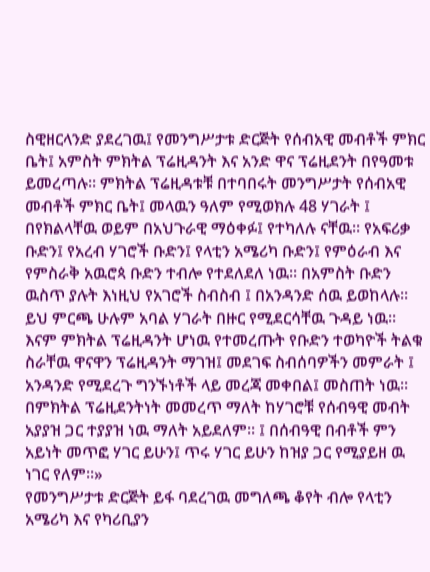ስዊዘርላንድ ያደረገዉ፤ የመንግሥታቱ ድርጅት የሰብአዊ መብቶች ምክር ቤት፤ አምስት ምክትል ፕሬዚዳንት እና አንድ ዋና ፕሬዚደንት በየዓመቱ ይመረጣሉ። ምክትል ፕሬዚዳቱቹ በተባበሩት መንግሥታት የሰብአዊ መብቶች ምክር ቤት፤ መላዉን ዓለም የሚወክሉ 48 ሃገራት ፤ በየክልላቸዉ ወይም በአህጉራዊ ማዕቀፉ፤ የተካለሉ ናቸዉ። የአፍሪቃ ቡድን፤ የአረብ ሃገሮች ቡድን፤ የላቲን አሜሪካ ቡድን፤ የምዕራብ እና የምስራቅ አዉሮጳ ቡድን ተብሎ የተደለደለ ነዉ። በአምስት ቡድን ዉስጥ ያሉት እነዚህ የአገሮች ስብስብ ፤ በአንዳንድ ሰዉ ይወከላሉ። ይህ ምርጫ ሁሉም አባል ሃገራት በዙር የሚደርሳቸዉ ጉዳይ ነዉ። እናም ምክትል ፕሬዚዳንት ሆነዉ የተመረጡት የቡድን ተወካዮች ትልቁ ስራቸዉ ዋናዋን ፕሬዚዳንት ማገዝ፤ መደገፍ ስብሰባዎችን መምራት ፤ አንዳንድ የሚደረጉ ግንኙነቶች ላይ መረጃ መቀበል፤ መስጠት ነዉ። በምክትል ፕሬዚደንትነት መመረጥ ማለት ከሃገሮቹ የሰብዓዊ መብት አያያዝ ጋር ተያያዝ ነዉ ማለት አይደለም። ፤ በሰብዓዊ በብቶች ምን አይነት መጥፎ ሃገር ይሁን፤ ጥሩ ሃገር ይሁን ከዝያ ጋር የሚያይዘ ዉ ነገር የለም።»
የመንግሥታቱ ድርጅት ይፋ ባደረገዉ መግለጫ ቆየት ብሎ የላቲን አሜሪካ እና የካሪቢያን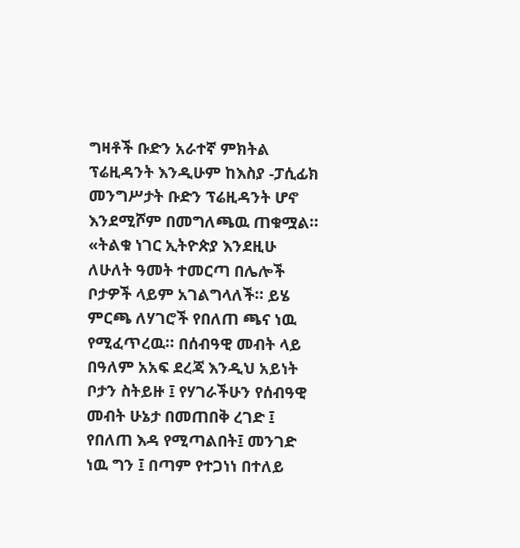ግዛቶች ቡድን አራተኛ ምክትል ፕሬዚዳንት እንዲሁም ከእስያ -ፓሲፊክ መንግሥታት ቡድን ፕሬዚዳንት ሆኖ እንደሚሾም በመግለጫዉ ጠቁሟል።
«ትልቁ ነገር ኢትዮጵያ እንደዚሁ ለሁለት ዓመት ተመርጣ በሌሎች ቦታዎች ላይም አገልግላለች። ይሄ ምርጫ ለሃገሮች የበለጠ ጫና ነዉ የሚፈጥረዉ። በሰብዓዊ መብት ላይ በዓለም አአፍ ደረጃ እንዲህ አይነት ቦታን ስትይዙ ፤ የሃገራችሁን የሰብዓዊ መብት ሁኔታ በመጠበቅ ረገድ ፤ የበለጠ እዳ የሚጣልበት፤ መንገድ ነዉ ግን ፤ በጣም የተጋነነ በተለይ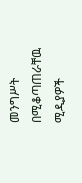መንግሥት በሚቆጣጠራቸዉ ሚዲያዎች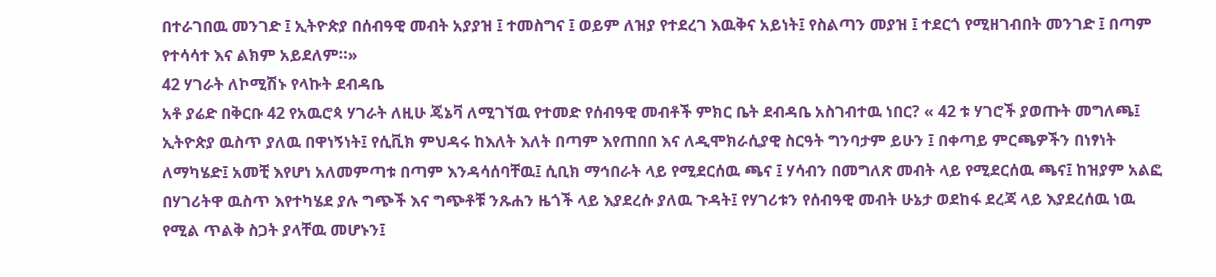በተራገበዉ መንገድ ፤ ኢትዮጵያ በሰብዓዊ መብት አያያዝ ፤ ተመስግና ፤ ወይም ለዝያ የተደረገ እዉቅና አይነት፤ የስልጣን መያዝ ፤ ተደርጎ የሚዘገብበት መንገድ ፤ በጣም የተሳሳተ እና ልክም አይደለም።»
42 ሃገራት ለኮሚሽኑ የላኩት ደብዳቤ
አቶ ያሬድ በቅርቡ 42 የአዉሮጳ ሃገራት ለዚሁ ጄኔቫ ለሚገኘዉ የተመድ የሰብዓዊ መብቶች ምክር ቤት ደብዳቤ አስገብተዉ ነበር? « 42 ቱ ሃገሮች ያወጡት መግለጫ፤ ኢትዮጵያ ዉስጥ ያለዉ በዋነኝነት፤ የሲቪክ ምህዳሩ ከእለት እለት በጣም እየጠበበ እና ለዲሞክራሲያዊ ስርዓት ግንባታም ይሁን ፤ በቀጣይ ምርጫዎችን በነፃነት ለማካሄድ፤ አመቺ እየሆነ አለመምጣቱ በጣም እንዳሳሰባቸዉ፤ ሲቢክ ማኅበራት ላይ የሚደርሰዉ ጫና ፤ ሃሳብን በመግለጽ መብት ላይ የሚደርሰዉ ጫና፤ ከዝያም አልፎ በሃገሪትዋ ዉስጥ እየተካሄደ ያሉ ግጭች እና ግጭቶቹ ንጹሐን ዜጎች ላይ እያደረሱ ያለዉ ጉዳት፤ የሃገሪቱን የሰብዓዊ መብት ሁኔታ ወደከፋ ደረጃ ላይ እያደረሰዉ ነዉ የሚል ጥልቅ ስጋት ያላቸዉ መሆኑን፤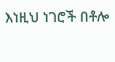እነዚህ ነገሮች በቶሎ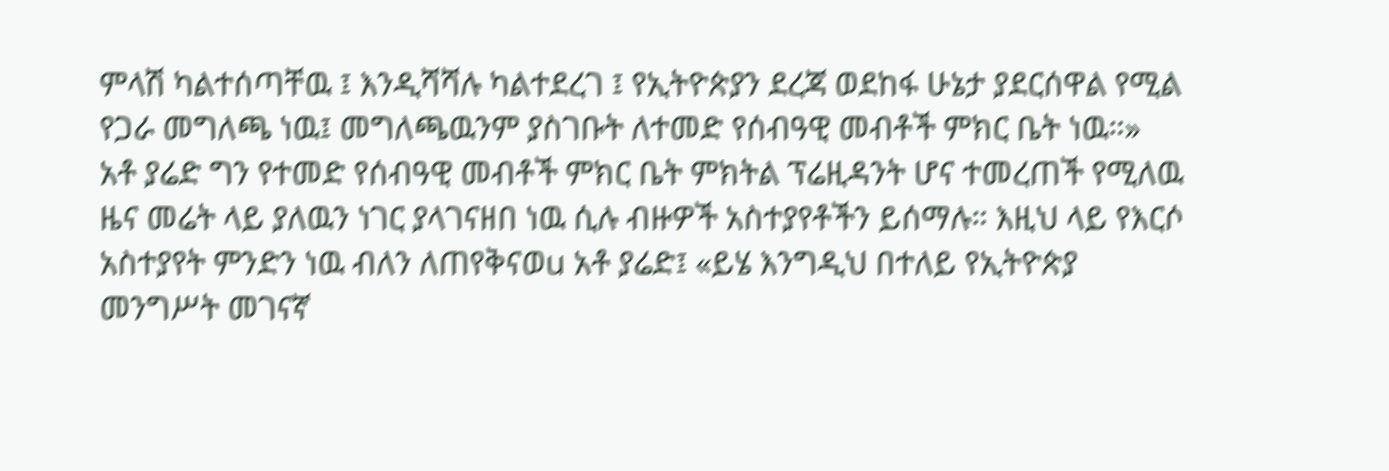ምላሽ ካልተሰጣቸዉ ፤ እንዲሻሻሉ ካልተደረገ ፤ የኢትዮጵያን ደረጃ ወደከፋ ሁኔታ ያደርሰዋል የሚል የጋራ መግለጫ ነዉ፤ መግለጫዉንም ያስገቡት ለተመድ የሰብዓዊ መብቶች ምክር ቤት ነዉ።»
አቶ ያሬድ ግን የተመድ የሰብዓዊ መብቶች ምክር ቤት ምክትል ፕሬዚዳንት ሆና ተመረጠች የሚለዉ ዜና መሬት ላይ ያለዉን ነገር ያላገናዘበ ነዉ ሲሉ ብዙዎች አስተያየቶችን ይሰማሉ። እዚህ ላይ የእርሶ አስተያየት ምንድን ነዉ ብለን ለጠየቅናወu አቶ ያሬድ፤ «ይሄ እንግዲህ በተለይ የኢትዮጵያ መንግሥት መገናኛ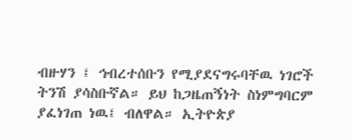ብዙሃን ፤ ኅብረተሰቡን የሚያደናግሩባቸዉ ነገሮች ትንሽ ያሳስቡኛል። ይህ ከጋዜጠኝነት ስነምግባርም ያፈነገጠ ነዉ፤ ብለዋል። ኢትዮጵያ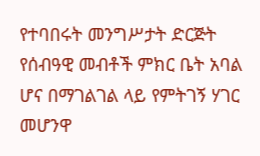የተባበሩት መንግሥታት ድርጅት የሰብዓዊ መብቶች ምክር ቤት አባል ሆና በማገልገል ላይ የምትገኝ ሃገር መሆንዋ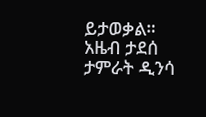ይታወቃል።
አዜብ ታደሰ
ታምራት ዲንሳ